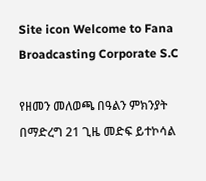Site icon Welcome to Fana Broadcasting Corporate S.C

የዘመን መለወጫ በዓልን ምክንያት በማድረግ 21 ጊዜ መድፍ ይተኮሳል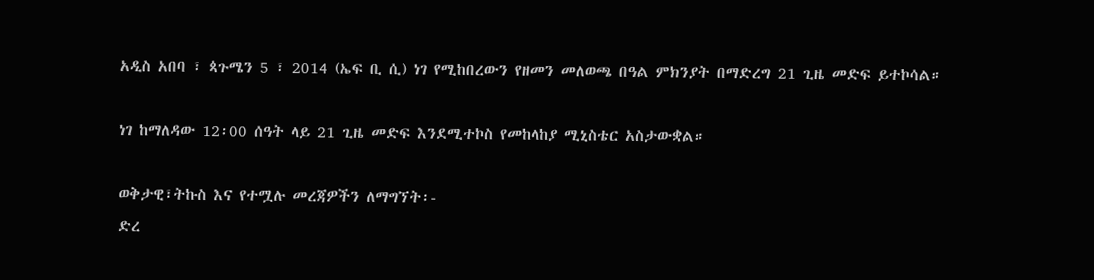አዲስ አበባ ፣ ጳጉሜን 5 ፣ 2014 (ኤፍ ቢ ሲ) ነገ የሚከበረውን የዘመን መለወጫ በዓል ምክንያት በማድረግ 21 ጊዜ መድፍ ይተኮሳል።

ነገ ከማለዳው 12፡00 ሰዓት ላይ 21 ጊዜ መድፍ እንደሚተኮስ የመከላከያ ሚኒስቴር አስታውቋል።

ወቅታዊ፣ትኩስ እና የተሟሉ መረጃዎችን ለማግኘት፡-
ድረ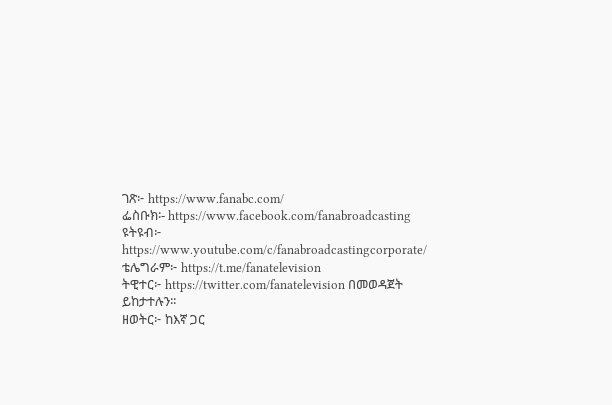ገጽ፦ https://www.fanabc.com/
ፌስቡክ፡- https://www.facebook.com/fanabroadcasting
ዩትዩብ፦ https://www.youtube.com/c/fanabroadcastingcorporate/
ቴሌግራም፦ https://t.me/fanatelevision
ትዊተር፦ https://twitter.com/fanatelevision በመወዳጀት ይከታተሉን፡፡
ዘወትር፦ ከእኛ ጋር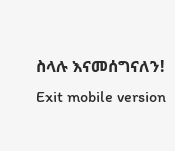ስላሉ እናመሰግናለን!
Exit mobile version